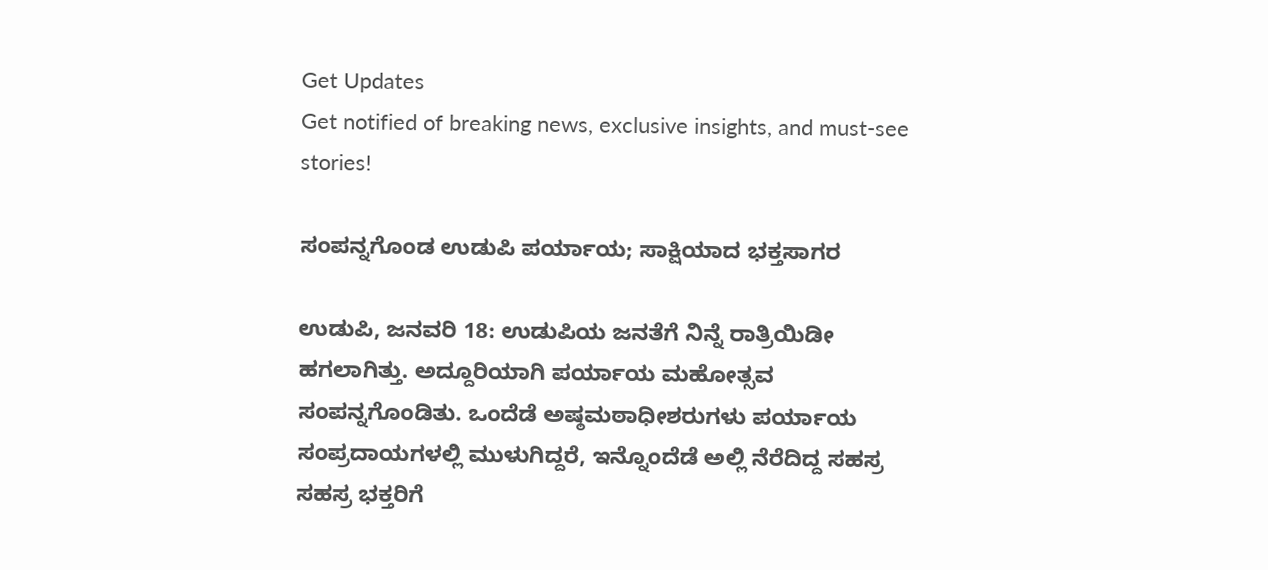Get Updates
Get notified of breaking news, exclusive insights, and must-see stories!

ಸಂಪನ್ನಗೊಂಡ ಉಡುಪಿ ಪರ್ಯಾಯ; ಸಾಕ್ಷಿಯಾದ ಭಕ್ತಸಾಗರ

ಉಡುಪಿ, ಜನವರಿ 18: ಉಡುಪಿಯ ಜನತೆಗೆ ನಿನ್ನೆ ರಾತ್ರಿಯಿಡೀ ಹಗಲಾಗಿತ್ತು. ಅದ್ದೂರಿಯಾಗಿ ಪರ್ಯಾಯ ಮಹೋತ್ಸವ ಸಂಪನ್ನಗೊಂಡಿತು. ಒಂದೆಡೆ ಅಷ್ಠಮಠಾಧೀಶರುಗಳು ಪರ್ಯಾಯ ಸಂಪ್ರದಾಯಗಳಲ್ಲಿ ಮುಳುಗಿದ್ದರೆ, ಇನ್ನೊಂದೆಡೆ ಅಲ್ಲಿ ನೆರೆದಿದ್ದ ಸಹಸ್ರ ಸಹಸ್ರ ಭಕ್ತರಿಗೆ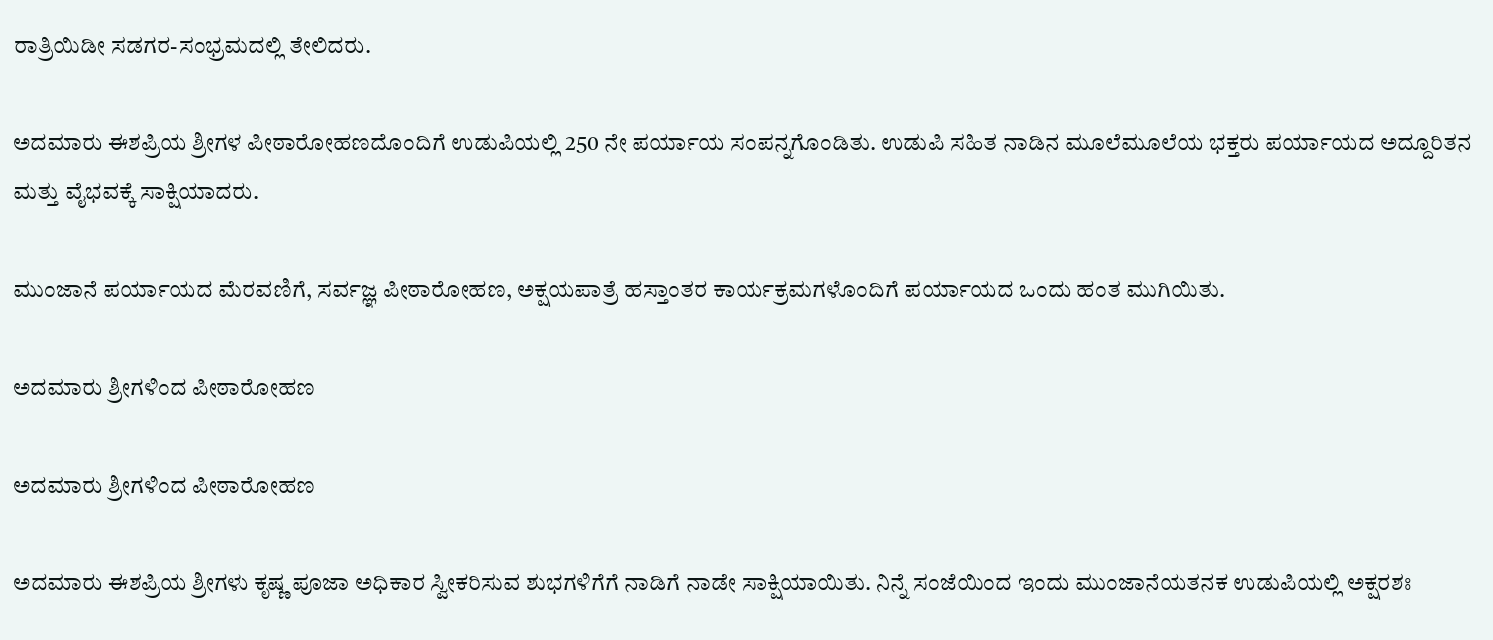ರಾತ್ರಿಯಿಡೀ ಸಡಗರ-ಸಂಭ್ರಮದಲ್ಲಿ ತೇಲಿದರು.

ಅದಮಾರು ಈಶಪ್ರಿಯ ಶ್ರೀಗಳ ಪೀಠಾರೋಹಣದೊಂದಿಗೆ ಉಡುಪಿಯಲ್ಲಿ 250 ನೇ ಪರ್ಯಾಯ ಸಂಪನ್ನಗೊಂಡಿತು. ಉಡುಪಿ ಸಹಿತ ನಾಡಿನ ಮೂಲೆಮೂಲೆಯ ಭಕ್ತರು ಪರ್ಯಾಯದ ಅದ್ದೂರಿತನ ಮತ್ತು ವೈಭವಕ್ಕೆ ಸಾಕ್ಷಿಯಾದರು.

ಮುಂಜಾನೆ ಪರ್ಯಾಯದ ಮೆರವಣಿಗೆ, ಸರ್ವಜ್ಞ ಪೀಠಾರೋಹಣ, ಅಕ್ಷಯಪಾತ್ರೆ ಹಸ್ತಾಂತರ ಕಾರ್ಯಕ್ರಮಗಳೊಂದಿಗೆ ಪರ್ಯಾಯದ ಒಂದು ಹಂತ ಮುಗಿಯಿತು.

ಅದಮಾರು ಶ್ರೀಗಳಿಂದ ಪೀಠಾರೋಹಣ

ಅದಮಾರು ಶ್ರೀಗಳಿಂದ ಪೀಠಾರೋಹಣ

ಅದಮಾರು ಈಶಪ್ರಿಯ ಶ್ರೀಗಳು ಕೃಷ್ಣ ಪೂಜಾ ಅಧಿಕಾರ ಸ್ವೀಕರಿಸುವ ಶುಭಗಳಿಗೆಗೆ ನಾಡಿಗೆ ನಾಡೇ ಸಾಕ್ಷಿಯಾಯಿತು. ನಿನ್ನೆ ಸಂಜೆಯಿಂದ ಇಂದು ಮುಂಜಾನೆಯತನಕ ಉಡುಪಿಯಲ್ಲಿ ಅಕ್ಷರಶಃ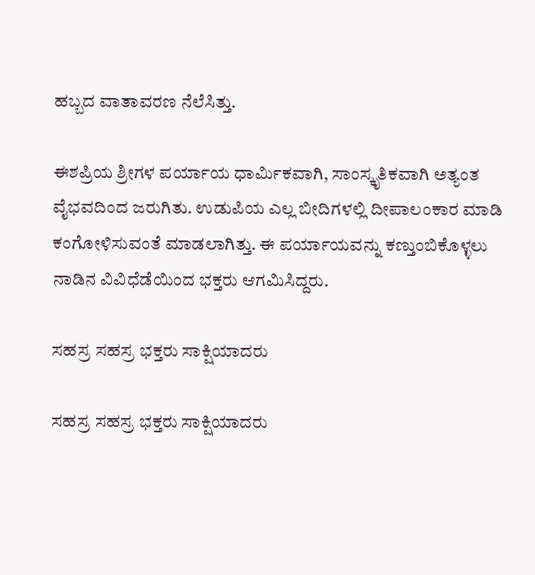ಹಬ್ಬದ ವಾತಾವರಣ ನೆಲೆಸಿತ್ತು.

ಈಶಪ್ರಿಯ ಶ್ರೀಗಳ ಪರ್ಯಾಯ ಧಾರ್ಮಿಕವಾಗಿ, ಸಾಂಸ್ಕೃತಿಕವಾಗಿ ಅತ್ಯಂತ ವೈಭವದಿಂದ ಜರುಗಿತು. ಉಡುಪಿಯ ಎಲ್ಲ ಬೀದಿಗಳಲ್ಲಿ ದೀಪಾಲಂಕಾರ ಮಾಡಿ ಕಂಗೋಳಿಸುವಂತೆ ಮಾಡಲಾಗಿತ್ತು. ಈ ಪರ್ಯಾಯವನ್ನು ಕಣ್ತುಂಬಿಕೊಳ್ಳಲು ನಾಡಿನ ವಿವಿಧೆಡೆಯಿಂದ ಭಕ್ತರು ಆಗಮಿಸಿದ್ದರು.

ಸಹಸ್ರ ಸಹಸ್ರ ಭಕ್ತರು ಸಾಕ್ಷಿಯಾದರು

ಸಹಸ್ರ ಸಹಸ್ರ ಭಕ್ತರು ಸಾಕ್ಷಿಯಾದರು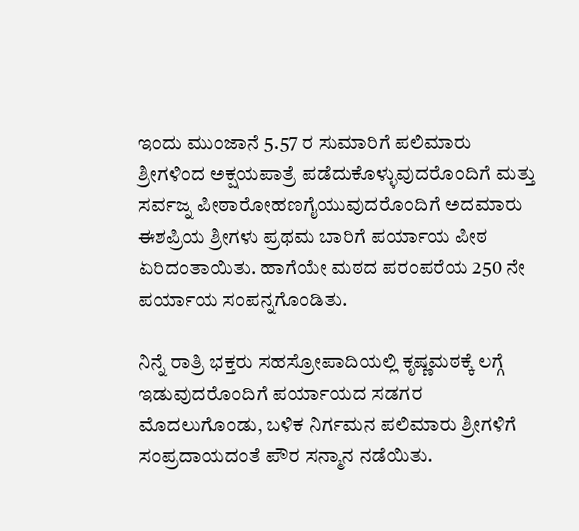ಇಂದು ಮುಂಜಾನೆ 5.57 ರ ಸುಮಾರಿಗೆ ಪಲಿಮಾರು ಶ್ರೀಗಳಿಂದ ಅಕ್ಷಯಪಾತ್ರೆ ಪಡೆದುಕೊಳ್ಳುವುದರೊಂದಿಗೆ ಮತ್ತು ಸರ್ವಜ್ನ ಪೀಠಾರೋಹಣಗೈಯುವುದರೊಂದಿಗೆ ಅದಮಾರು ಈಶಪ್ರಿಯ ಶ್ರೀಗಳು ಪ್ರಥಮ ಬಾರಿಗೆ ಪರ್ಯಾಯ ಪೀಠ ಏರಿದಂತಾಯಿತು. ಹಾಗೆಯೇ ಮಠದ ಪರಂಪರೆಯ 250 ನೇ ಪರ್ಯಾಯ ಸಂಪನ್ನಗೊಂಡಿತು.

ನಿನ್ನೆ ರಾತ್ರಿ ಭಕ್ತರು ಸಹಸ್ರೋಪಾದಿಯಲ್ಲಿ ಕೃಷ್ಣಮಠಕ್ಕೆ ಲಗ್ಗೆ ಇಡುವುದರೊಂದಿಗೆ ಪರ್ಯಾಯದ ಸಡಗರ ಮೊದಲುಗೊಂಡು, ಬಳಿಕ ನಿರ್ಗಮನ ಪಲಿಮಾರು ಶ್ರೀಗಳಿಗೆ ಸಂಪ್ರದಾಯದಂತೆ ಪೌರ ಸನ್ಮಾನ ನಡೆಯಿತು.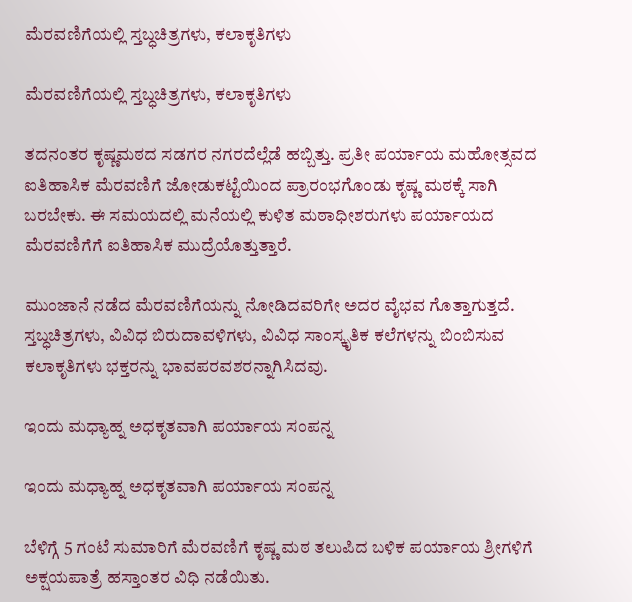ಮೆರವಣಿಗೆಯಲ್ಲಿ ಸ್ತಬ್ಧಚಿತ್ರಗಳು, ಕಲಾಕೃತಿಗಳು

ಮೆರವಣಿಗೆಯಲ್ಲಿ ಸ್ತಬ್ಧಚಿತ್ರಗಳು, ಕಲಾಕೃತಿಗಳು

ತದನಂತರ ಕೃಷ್ಣಮಠದ ಸಡಗರ ನಗರದೆಲ್ಲೆಡೆ ಹಬ್ಬಿತ್ತು. ಪ್ರತೀ ಪರ್ಯಾಯ ಮಹೋತ್ಸವದ ಐತಿಹಾಸಿಕ ಮೆರವಣಿಗೆ ಜೋಡುಕಟ್ಟೆಯಿಂದ ಪ್ರಾರಂಭಗೊಂಡು ಕೃಷ್ಣ ಮಠಕ್ಕೆ ಸಾಗಿ ಬರಬೇಕು. ಈ ಸಮಯದಲ್ಲಿ ಮನೆಯಲ್ಲಿ ಕುಳಿತ ಮಠಾಧೀಶರುಗಳು ಪರ್ಯಾಯದ ಮೆರವಣಿಗೆಗೆ ಐತಿಹಾಸಿಕ ಮುದ್ರೆಯೊತ್ತುತ್ತಾರೆ.

ಮುಂಜಾನೆ ನಡೆದ ಮೆರವಣಿಗೆಯನ್ನು ನೋಡಿದವರಿಗೇ ಅದರ ವೈಭವ ಗೊತ್ತಾಗುತ್ತದೆ. ಸ್ತಬ್ಧಚಿತ್ರಗಳು, ವಿವಿಧ ಬಿರುದಾವಳಿಗಳು, ವಿವಿಧ ಸಾಂಸ್ಕೃತಿಕ ಕಲೆಗಳನ್ನು ಬಿಂಬಿಸುವ ಕಲಾಕೃತಿಗಳು ಭಕ್ತರನ್ನು ಭಾವಪರವಶರನ್ನಾಗಿಸಿದವು.

ಇಂದು ಮಧ್ಯಾಹ್ನ ಅಧಕೃತವಾಗಿ ಪರ್ಯಾಯ ಸಂಪನ್ನ

ಇಂದು ಮಧ್ಯಾಹ್ನ ಅಧಕೃತವಾಗಿ ಪರ್ಯಾಯ ಸಂಪನ್ನ

ಬೆಳಿಗ್ಗೆ 5 ಗಂಟೆ ಸುಮಾರಿಗೆ ಮೆರವಣಿಗೆ ಕೃಷ್ಣ ಮಠ ತಲುಪಿದ ಬಳಿಕ ಪರ್ಯಾಯ ಶ್ರೀಗಳಿಗೆ ಅಕ್ಷಯಪಾತ್ರೆ ಹಸ್ತಾಂತರ ವಿಧಿ ನಡೆಯಿತು.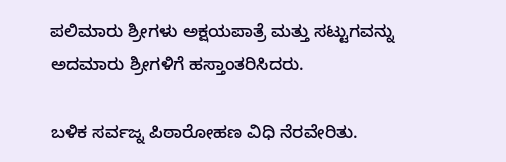ಪಲಿಮಾರು ಶ್ರೀಗಳು ಅಕ್ಷಯಪಾತ್ರೆ ಮತ್ತು ಸಟ್ಟುಗವನ್ನು ಅದಮಾರು ಶ್ರೀಗಳಿಗೆ ಹಸ್ತಾಂತರಿಸಿದರು.

ಬಳಿಕ ಸರ್ವಜ್ನ ಪಿಠಾರೋಹಣ ವಿಧಿ ನೆರವೇರಿತು.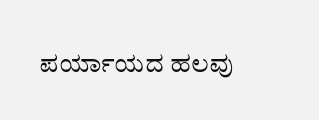ಪರ್ಯಾಯದ ಹಲವು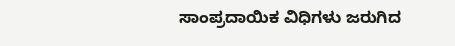ಸಾಂಪ್ರದಾಯಿಕ ವಿಧಿಗಳು ಜರುಗಿದ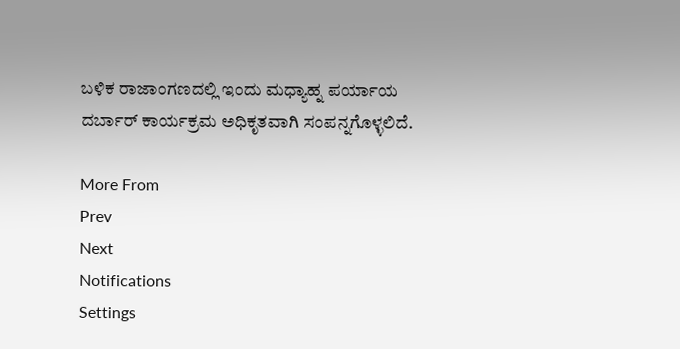ಬಳಿಕ ರಾಜಾಂಗಣದಲ್ಲಿ ಇಂದು ಮಧ್ಯಾಹ್ನ ಪರ್ಯಾಯ ದರ್ಬಾರ್ ಕಾರ್ಯಕ್ರಮ ಅಧಿಕೃತವಾಗಿ ಸಂಪನ್ನಗೊಳ್ಳಲಿದೆ.

More From
Prev
Next
Notifications
Settings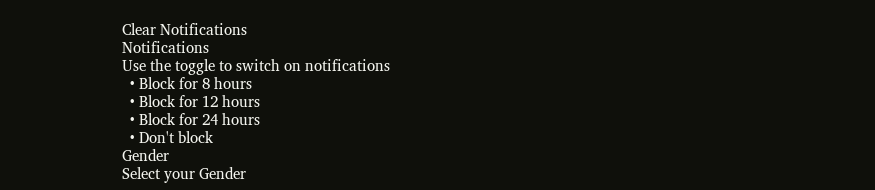Clear Notifications
Notifications
Use the toggle to switch on notifications
  • Block for 8 hours
  • Block for 12 hours
  • Block for 24 hours
  • Don't block
Gender
Select your Gender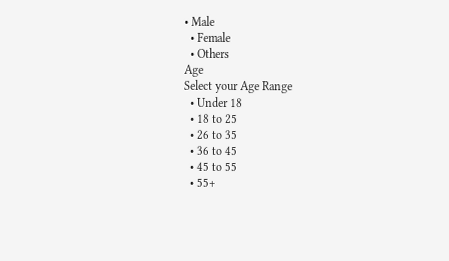• Male
  • Female
  • Others
Age
Select your Age Range
  • Under 18
  • 18 to 25
  • 26 to 35
  • 36 to 45
  • 45 to 55
  • 55+